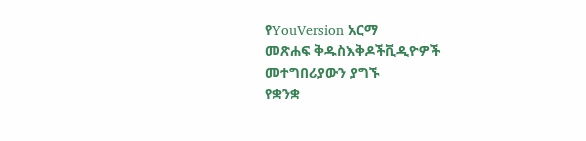የYouVersion አርማ
መጽሐፍ ቅዱስእቅዶችቪዲዮዎች
መተግበሪያውን ያግኙ
የቋንቋ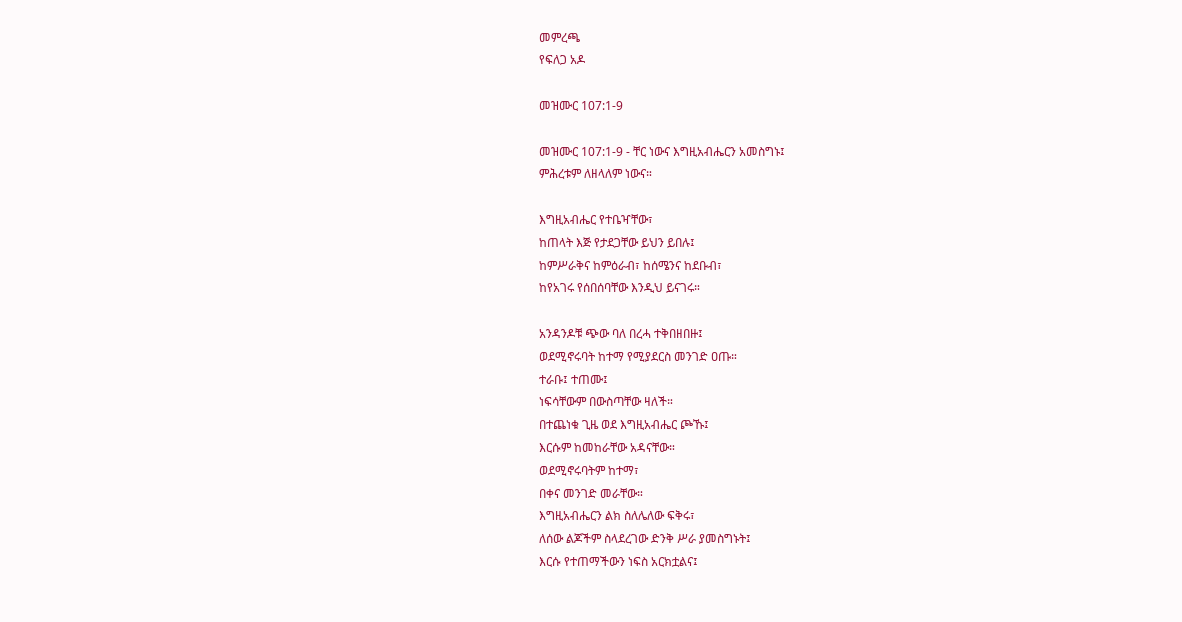መምረጫ
የፍለጋ አዶ

መዝሙር 107:1-9

መዝሙር 107:1-9 - ቸር ነውና እግዚአብሔርን አመስግኑ፤
ምሕረቱም ለዘላለም ነውና።

እግዚአብሔር የተቤዣቸው፣
ከጠላት እጅ የታደጋቸው ይህን ይበሉ፤
ከምሥራቅና ከምዕራብ፣ ከሰሜንና ከደቡብ፣
ከየአገሩ የሰበሰባቸው እንዲህ ይናገሩ።

አንዳንዶቹ ጭው ባለ በረሓ ተቅበዘበዙ፤
ወደሚኖሩባት ከተማ የሚያደርስ መንገድ ዐጡ።
ተራቡ፤ ተጠሙ፤
ነፍሳቸውም በውስጣቸው ዛለች።
በተጨነቁ ጊዜ ወደ እግዚአብሔር ጮኹ፤
እርሱም ከመከራቸው አዳናቸው።
ወደሚኖሩባትም ከተማ፣
በቀና መንገድ መራቸው።
እግዚአብሔርን ልክ ስለሌለው ፍቅሩ፣
ለሰው ልጆችም ስላደረገው ድንቅ ሥራ ያመስግኑት፤
እርሱ የተጠማችውን ነፍስ አርክቷልና፤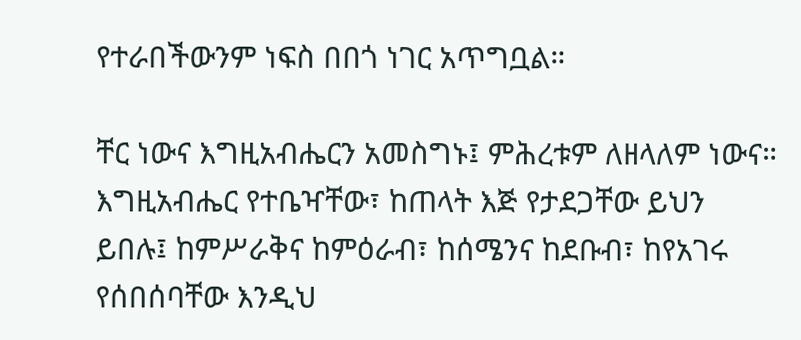የተራበችውንም ነፍስ በበጎ ነገር አጥግቧል።

ቸር ነውና እግዚአብሔርን አመስግኑ፤ ምሕረቱም ለዘላለም ነውና። እግዚአብሔር የተቤዣቸው፣ ከጠላት እጅ የታደጋቸው ይህን ይበሉ፤ ከምሥራቅና ከምዕራብ፣ ከሰሜንና ከደቡብ፣ ከየአገሩ የሰበሰባቸው እንዲህ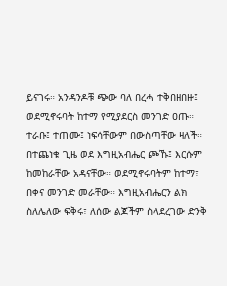ይናገሩ። አንዳንዶቹ ጭው ባለ በረሓ ተቅበዘበዙ፤ ወደሚኖሩባት ከተማ የሚያደርስ መንገድ ዐጡ። ተራቡ፤ ተጠሙ፤ ነፍሳቸውም በውስጣቸው ዛለች። በተጨነቁ ጊዜ ወደ እግዚአብሔር ጮኹ፤ እርሱም ከመከራቸው አዳናቸው። ወደሚኖሩባትም ከተማ፣ በቀና መንገድ መራቸው። እግዚአብሔርን ልክ ስለሌለው ፍቅሩ፣ ለሰው ልጆችም ስላደረገው ድንቅ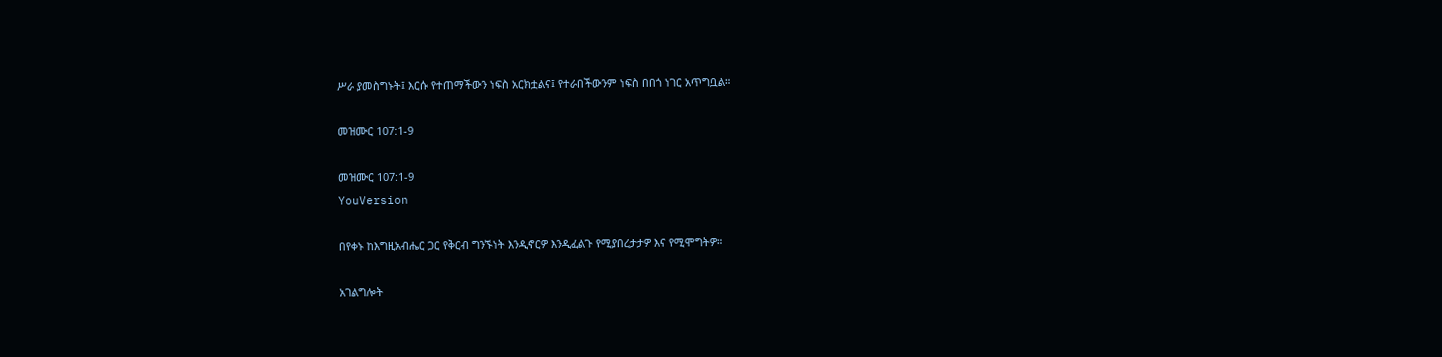ሥራ ያመስግኑት፤ እርሱ የተጠማችውን ነፍስ አርክቷልና፤ የተራበችውንም ነፍስ በበጎ ነገር አጥግቧል።

መዝሙር 107:1-9

መዝሙር 107:1-9
YouVersion

በየቀኑ ከእግዚአብሔር ጋር የቅርብ ግንኙነት እንዲኖርዎ እንዲፈልጉ የሚያበረታታዎ እና የሚሞግትዎ።

አገልግሎት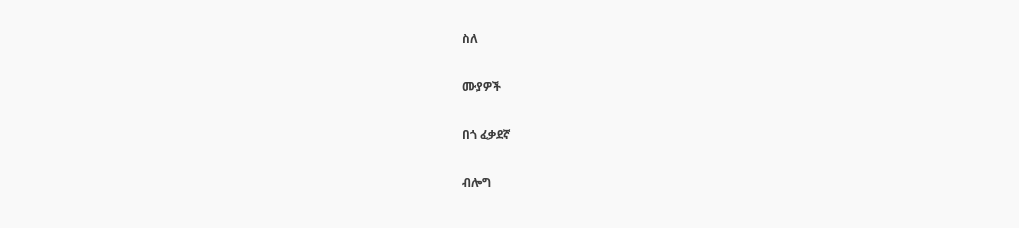ስለ

ሙያዎች

በጎ ፈቃደኛ

ብሎግ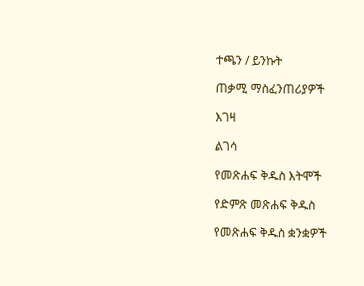ተጫን / ይንኩት

ጠቃሚ ማስፈንጠሪያዎች

እገዛ

ልገሳ

የመጽሐፍ ቅዱስ እትሞች

የድምጽ መጽሐፍ ቅዱስ

የመጽሐፍ ቅዱስ ቋንቋዎች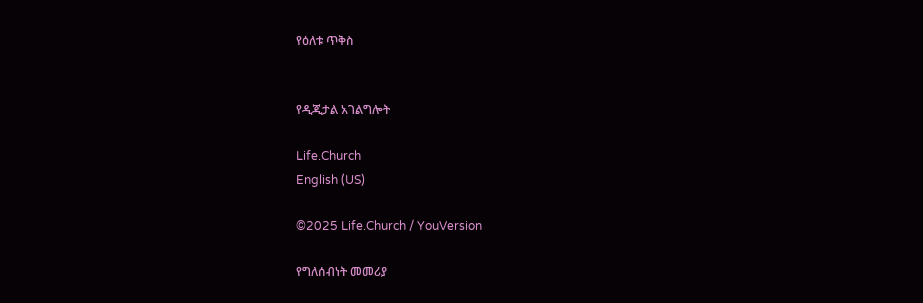የዕለቱ ጥቅስ


የዲጂታል አገልግሎት

Life.Church
English (US)

©2025 Life.Church / YouVersion

የግለሰብነት መመሪያ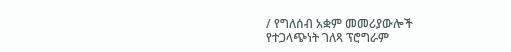/ የግለሰብ አቋም መመሪያውሎች
የተጋላጭነት ገለጻ ፕሮግራም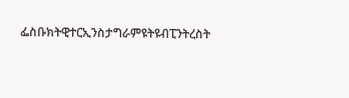ፌስቡክትዊተርኢንስታግራምዩትዩብፒንትረስት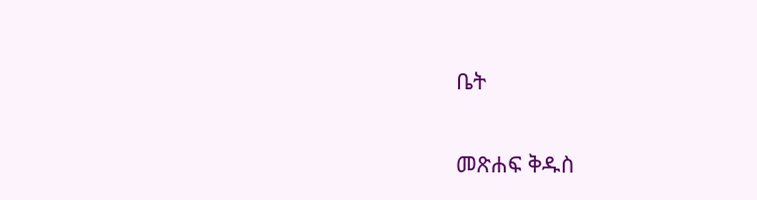ቤት

መጽሐፍ ቅዱስ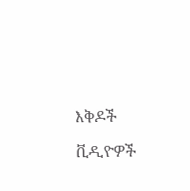እቅዶች

ቪዲዮዎች